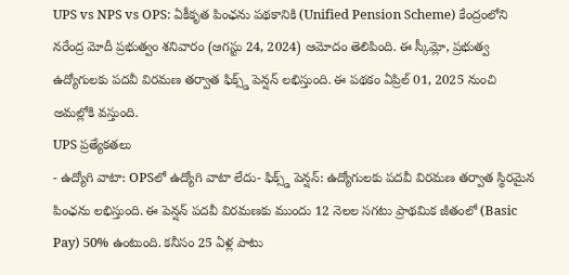UPS vs NPS vs OPS: ఏకీకృత పింఛను పథకానికి (Unified Pension Scheme) కేంద్రంలోని నరేంద్ర మోదీ ప్రభుత్వం శనివారం (ఆగస్టు 24, 2024) ఆమోదం తెలిపింది. ఈ స్కీమ్లో, ప్రభుత్వ ఉద్యోగులకు పదవీ విరమణ తర్వాత ఫిక్స్డ్ పెన్షన్ లభిస్తుంది. ఈ పథకం ఏప్రిల్ 01, 2025 నుంచి అమల్లోకి వస్తుంది.
UPS ప్రత్యేకతలు
- ఉద్యోగి వాటా: OPSలో ఉద్యోగి వాటా లేదు- ఫిక్స్డ్ పెన్షన్: ఉద్యోగులకు పదవీ విరమణ తర్వాత స్థిరమైన పింఛను లభిస్తుంది. ఈ పెన్షన్ పదవీ విరమణకు ముందు 12 నెలల సగటు ప్రాథమిక జీతంలో (Basic Pay) 50% ఉంటుంది. కనీసం 25 ఏళ్ల పాటు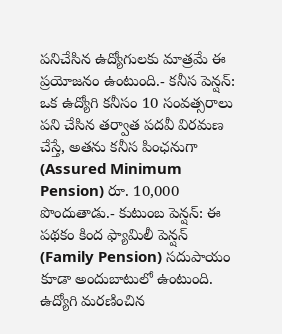పనిచేసిన ఉద్యోగులకు మాత్రమే ఈ ప్రయోజనం ఉంటుంది.- కనీస పెన్షన్: ఒక ఉద్యోగి కనీసం 10 సంవత్సరాలు పని చేసిన తర్వాత పదవీ విరమణ చేస్తే, అతను కనీస పింఛనుగా (Assured Minimum Pension) రూ. 10,000 పొందుతాడు.- కుటుంబ పెన్షన్: ఈ పథకం కింద ఫ్యామిలీ పెన్షన్ (Family Pension) సదుపాయం కూడా అందుబాటులో ఉంటుంది. ఉద్యోగి మరణించిన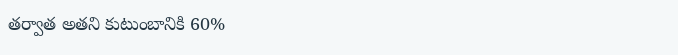తర్వాత అతని కుటుంబానికి 60%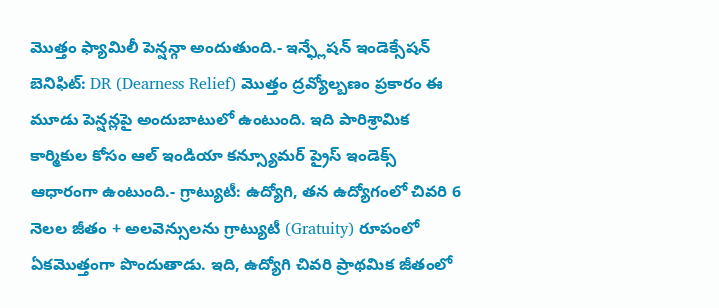మొత్తం ఫ్యామిలీ పెన్షన్గా అందుతుంది.- ఇన్ఫ్లేషన్ ఇండెక్సేషన్ బెనిఫిట్: DR (Dearness Relief) మొత్తం ద్రవ్యోల్బణం ప్రకారం ఈ మూడు పెన్షన్లపై అందుబాటులో ఉంటుంది. ఇది పారిశ్రామిక కార్మికుల కోసం ఆల్ ఇండియా కన్స్యూమర్ ప్రైస్ ఇండెక్స్ ఆధారంగా ఉంటుంది.- గ్రాట్యుటీ: ఉద్యోగి, తన ఉద్యోగంలో చివరి 6 నెలల జీతం + అలవెన్సులను గ్రాట్యుటీ (Gratuity) రూపంలో ఏకమొత్తంగా పొందుతాడు. ఇది, ఉద్యోగి చివరి ప్రాథమిక జీతంలో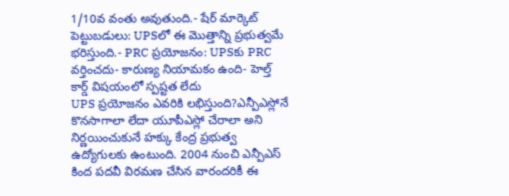1/10వ వంతు అవుతుంది.- షేర్ మార్కెట్ పెట్టుబడులు: UPSలో ఈ మొత్తాన్ని ప్రభుత్వమే భరిస్తుంది.- PRC ప్రయోజనం: UPSకు PRC వర్తించదు- కారుణ్య నియామకం ఉంది- హెల్త్ కార్డ్ విషయంలో స్పష్టత లేదు
UPS ప్రయోజనం ఎవరికి లభిస్తుంది?ఎన్పీఎస్లోనే కొనసాగాలా లేదా యూపీఎస్లో చేరాలా అని నిర్ణయించుకునే హక్కు కేంద్ర ప్రభుత్వ ఉద్యోగులకు ఉంటుంది. 2004 నుంచి ఎన్పీఎస్ కింద పదవీ విరమణ చేసిన వారందరికీ ఈ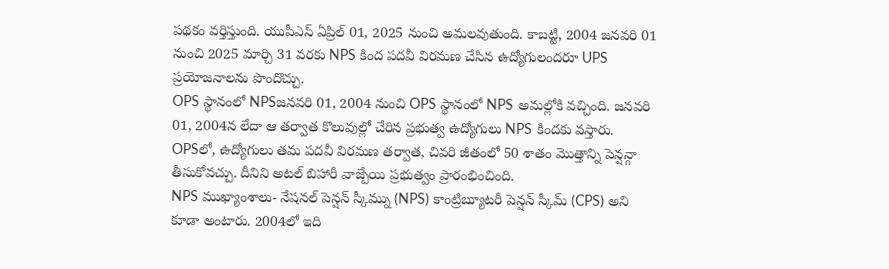పథకం వర్తిస్తుంది. యుపీఎస్ ఏప్రిల్ 01, 2025 నుంచి అమలవుతుంది. కాబట్టి, 2004 జనవరి 01 నుంచి 2025 మార్చి 31 వరకు NPS కింద పదవీ విరమణ చేసిన ఉద్యోగులందరూ UPS ప్రయోజనాలను పొందొచ్చు.
OPS స్థానంలో NPSజనవరి 01, 2004 నుంచి OPS స్థానంలో NPS అమల్లోకి వచ్చింది. జనవరి 01, 2004న లేదా ఆ తర్వాత కొలువుల్లో చేరిన ప్రభుత్వ ఉద్యోగులు NPS కిందకు వస్తారు. OPSలో, ఉద్యోగులు తమ పదవీ విరమణ తర్వాత, చివరి జీతంలో 50 శాతం మొత్తాన్ని పెన్షన్గా తీసుకోవచ్చు. దీనిని అటల్ బిహారీ వాజ్పేయి ప్రభుత్వం ప్రారంభించింది.
NPS ముఖ్యాంశాలు- నేషనల్ పెన్షన్ స్కీమ్ను (NPS) కాంట్రిబ్యూటరీ పెన్షన్ స్కీమ్ (CPS) అని కూడా అంటారు. 2004లో ఇది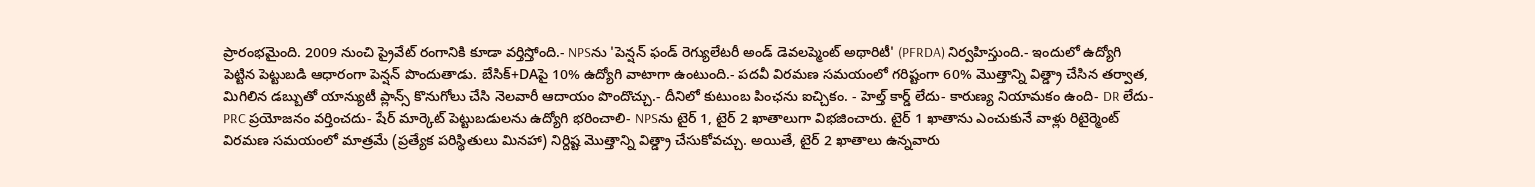ప్రారంభమైంది. 2009 నుంచి ప్రైవేట్ రంగానికి కూడా వర్తిస్తోంది.- NPSను 'పెన్షన్ ఫండ్ రెగ్యులేటరీ అండ్ డెవలప్మెంట్ అథారిటీ' (PFRDA) నిర్వహిస్తుంది.- ఇందులో ఉద్యోగి పెట్టిన పెట్టుబడి ఆధారంగా పెన్షన్ పొందుతాడు. బేసిక్+DAపై 10% ఉద్యోగి వాటాగా ఉంటుంది.- పదవీ విరమణ సమయంలో గరిష్టంగా 60% మొత్తాన్ని విత్డ్రా చేసిన తర్వాత, మిగిలిన డబ్బుతో యాన్యుటీ ప్లాన్స్ కొనుగోలు చేసి నెలవారీ ఆదాయం పొందొచ్చు.- దీనిలో కుటుంబ పింఛను ఐచ్చికం. - హెల్త్ కార్డ్ లేదు- కారుణ్య నియామకం ఉంది- DR లేదు- PRC ప్రయోజనం వర్తించదు- షేర్ మార్కెట్ పెట్టుబడులను ఉద్యోగి భరించాలి- NPSను టైర్ 1, టైర్ 2 ఖాతాలుగా విభజించారు. టైర్ 1 ఖాతాను ఎంచుకునే వాళ్లు రిటైర్మెంట్ విరమణ సమయంలో మాత్రమే (ప్రత్యేక పరిస్థితులు మినహా) నిర్దిష్ట మొత్తాన్ని విత్డ్రా చేసుకోవచ్చు. అయితే, టైర్ 2 ఖాతాలు ఉన్నవారు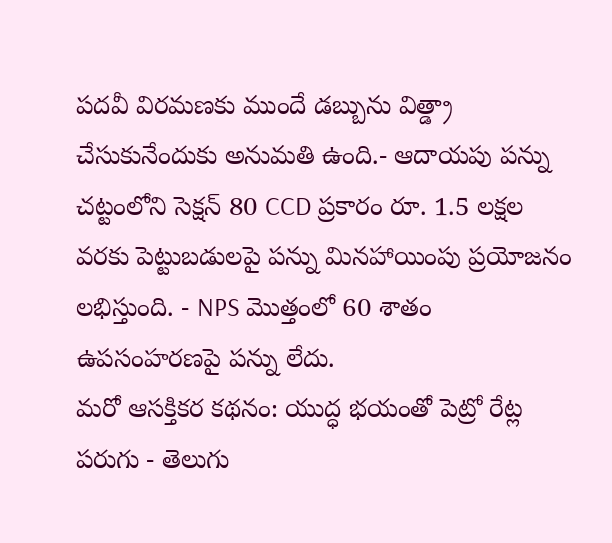పదవీ విరమణకు ముందే డబ్బును విత్డ్రా చేసుకునేందుకు అనుమతి ఉంది.- ఆదాయపు పన్ను చట్టంలోని సెక్షన్ 80 CCD ప్రకారం రూ. 1.5 లక్షల వరకు పెట్టుబడులపై పన్ను మినహాయింపు ప్రయోజనం లభిస్తుంది. - NPS మొత్తంలో 60 శాతం ఉపసంహరణపై పన్ను లేదు.
మరో ఆసక్తికర కథనం: యుద్ధ భయంతో పెట్రో రేట్ల పరుగు - తెలుగు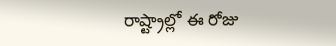రాష్ట్రాల్లో ఈ రోజు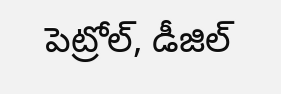పెట్రోల్, డీజిల్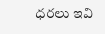ధరలు ఇవి